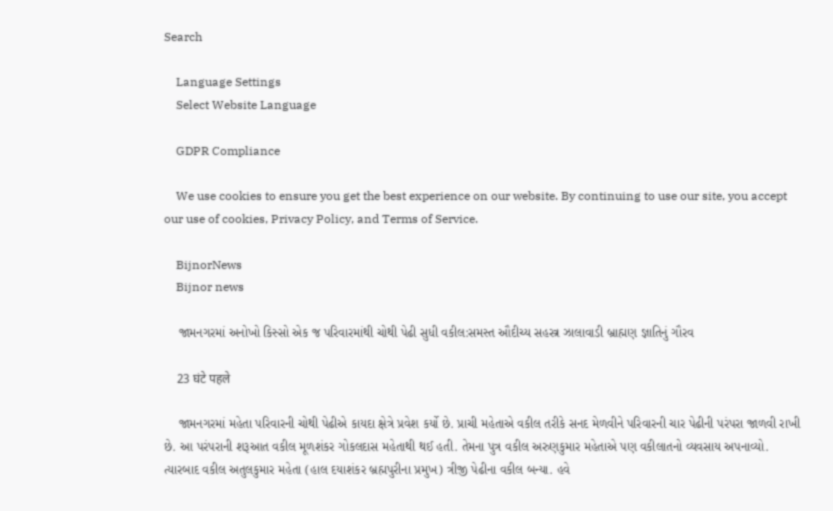Search

    Language Settings
    Select Website Language

    GDPR Compliance

    We use cookies to ensure you get the best experience on our website. By continuing to use our site, you accept our use of cookies, Privacy Policy, and Terms of Service.

    BijnorNews
    Bijnor news

    જામનગરમાં અનોખો કિસ્સો એક જ પરિવારમાંથી ચોથી પેઢી સુધી વકીલ:સમસ્ત ઔદીચ્ય સહસ્ત્ર ઝાલાવાડી બ્રાહ્મણ જ્ઞાતિનું ગૌરવ

    23 घंटे पहले

    જામનગરમાં મહેતા પરિવારની ચોથી પેઢીએ કાયદા ક્ષેત્રે પ્રવેશ કર્યો છે. પ્રાચી મહેતાએ વકીલ તરીકે સનદ મેળવીને પરિવારની ચાર પેઢીની પરંપરા જાળવી રાખી છે. આ પરંપરાની શરૂઆત વકીલ મૂળશંકર ગોકલદાસ મહેતાથી થઈ હતી. તેમના પુત્ર વકીલ અરુણકુમાર મહેતાએ પણ વકીલાતનો વ્યવસાય અપનાવ્યો. ત્યારબાદ વકીલ અતુલકુમાર મહેતા (હાલ દયાશંકર બ્રહ્મપુરીના પ્રમુખ) ત્રીજી પેઢીના વકીલ બન્યા. હવે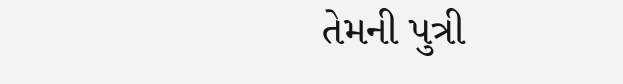તેમની પુત્રી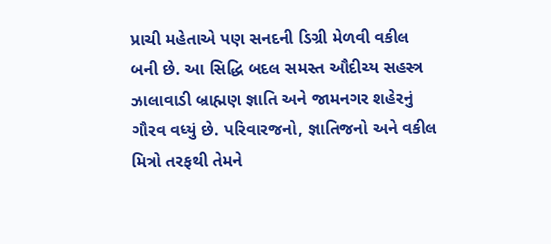પ્રાચી મહેતાએ પણ સનદની ડિગ્રી મેળવી વકીલ બની છે. આ સિદ્ધિ બદલ સમસ્ત ઔદીચ્ય સહસ્ત્ર ઝાલાવાડી બ્રાહ્મણ જ્ઞાતિ અને જામનગર શહેરનું ગૌરવ વધ્યું છે. પરિવારજનો, જ્ઞાતિજનો અને વકીલ મિત્રો તરફથી તેમને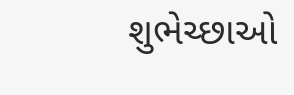શુભેચ્છાઓ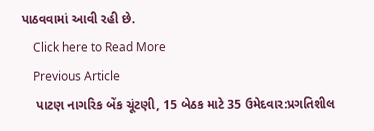પાઠવવામાં આવી રહી છે.
    Click here to Read More
    Previous Article
    પાટણ નાગરિક બેંક ચૂંટણી, 15 બેઠક માટે 35 ઉમેદવાર:પ્રગતિશીલ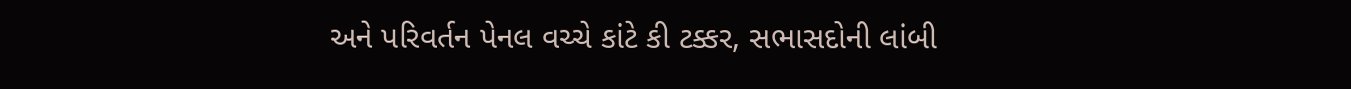અને પરિવર્તન પેનલ વચ્ચે કાંટે કી ટક્કર, સભાસદોની લાંબી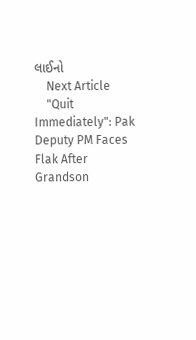લાઈનો
    Next Article
    "Quit Immediately": Pak Deputy PM Faces Flak After Grandson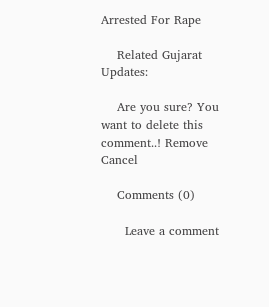Arrested For Rape

    Related Gujarat Updates:

    Are you sure? You want to delete this comment..! Remove Cancel

    Comments (0)

      Leave a comment